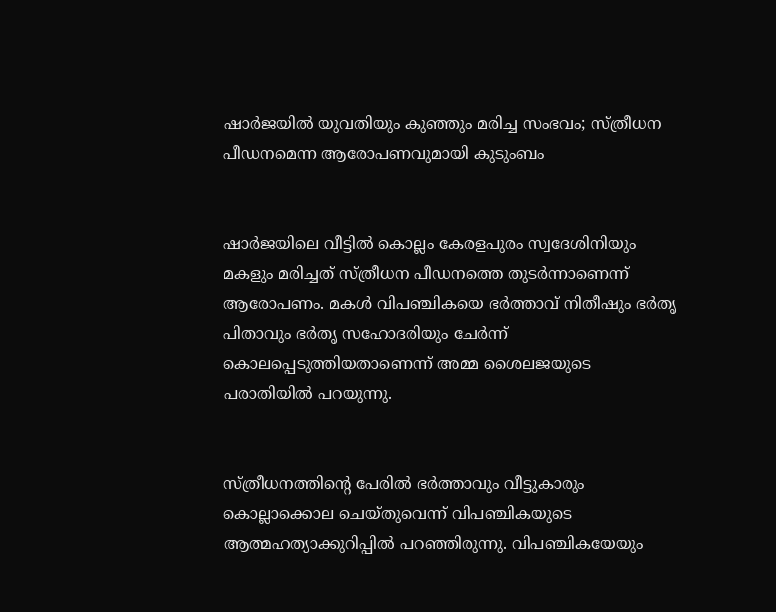ഷാര്‍ജയില്‍ യുവതിയും കുഞ്ഞും മരിച്ച സംഭവം; സ്ത്രീധന പീഡനമെന്ന ആരോപണവുമായി കുടുംബം


ഷാര്‍ജയിലെ വീട്ടില്‍ കൊല്ലം കേരളപുരം സ്വദേശിനിയും മകളും മരിച്ചത് സ്ത്രീധന പീഡനത്തെ തുടര്‍ന്നാണെന്ന് ആരോപണം. മകള്‍ വിപഞ്ചികയെ ഭര്‍ത്താവ് നിതീഷും ഭര്‍തൃ പിതാവും ഭര്‍തൃ സഹോദരിയും ചേര്‍ന്ന് കൊലപ്പെടുത്തിയതാണെന്ന് അമ്മ ശൈലജയുടെ പരാതിയില്‍ പറയുന്നു.


സ്ത്രീധനത്തിന്റെ പേരില്‍ ഭര്‍ത്താവും വീട്ടുകാരും കൊല്ലാക്കൊല ചെയ്തുവെന്ന് വിപഞ്ചികയുടെ ആത്മഹത്യാക്കുറിപ്പില്‍ പറഞ്ഞിരുന്നു. വിപഞ്ചികയേയും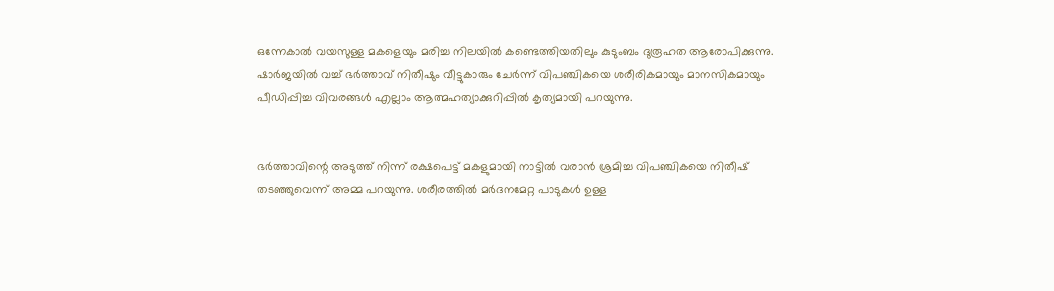ഒന്നേകാല്‍ വയസുള്ള മകളെയും മരിച്ച നിലയില്‍ കണ്ടെത്തിയതിലും കുടുംബം ദുരൂഹത ആരോപിക്കുന്നു. ഷാര്‍ജയില്‍ വച്ച് ഭര്‍ത്താവ് നിതീഷും വീട്ടുകാരും ചേര്‍ന്ന് വിപഞ്ചികയെ ശരീരികമായും മാനസികമായും പീഡിപ്പിച്ച വിവരങ്ങള്‍ എല്ലാം ആത്മഹത്യാക്കുറിപ്പില്‍ കൃത്യമായി പറയുന്നു.


ഭര്‍ത്താവിന്റെ അടുത്ത് നിന്ന് രക്ഷപെട്ട് മകളുമായി നാട്ടില്‍ വരാന്‍ ശ്രമിച്ച വിപഞ്ചികയെ നിതീഷ് തടഞ്ഞുവെന്ന് അമ്മ പറയുന്നു. ശരീരത്തില്‍ മര്‍ദനമേറ്റ പാടുകള്‍ ഉള്ള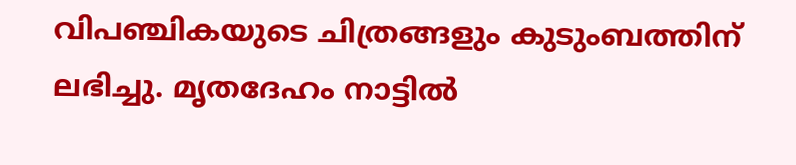വിപഞ്ചികയുടെ ചിത്രങ്ങളും കുടുംബത്തിന് ലഭിച്ചു. മൃതദേഹം നാട്ടില്‍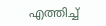എത്തിച്ച്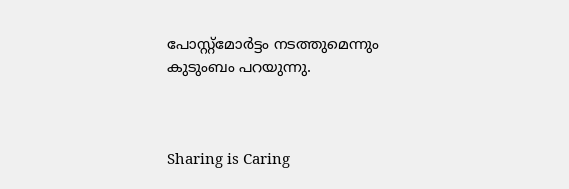പോസ്റ്റ്‌മോര്‍ട്ടം നടത്തുമെന്നും കുടുംബം പറയുന്നു.



Sharing is Caring